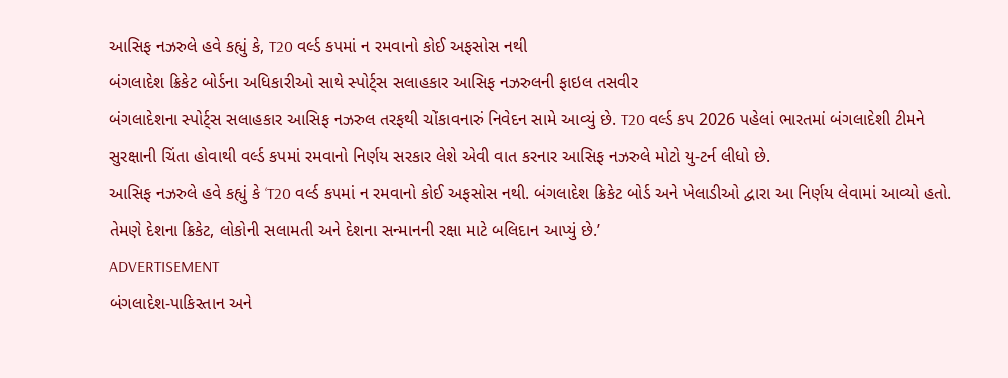આસિફ નઝરુલે હવે કહ્યું કે, T20 વર્લ્ડ કપમાં ન રમવાનો કોઈ અફસોસ નથી
બંગલાદેશ ક્રિકેટ બોર્ડના અધિકારીઓ સાથે સ્પોર્ટ્સ સલાહકાર આસિફ નઝરુલની ફાઇલ તસવીર
બંગલાદેશના સ્પોર્ટ્સ સલાહકાર આસિફ નઝરુલ તરફથી ચોંકાવનારું નિવેદન સામે આવ્યું છે. T20 વર્લ્ડ કપ 2026 પહેલાં ભારતમાં બંગલાદેશી ટીમને સુરક્ષાની ચિંતા હોવાથી વર્લ્ડ કપમાં રમવાનો નિર્ણય સરકાર લેશે એવી વાત કરનાર આસિફ નઝરુલે મોટો યુ-ટર્ન લીધો છે.
આસિફ નઝરુલે હવે કહ્યું કે ‘T20 વર્લ્ડ કપમાં ન રમવાનો કોઈ અફસોસ નથી. બંગલાદેશ ક્રિકેટ બોર્ડ અને ખેલાડીઓ દ્વારા આ નિર્ણય લેવામાં આવ્યો હતો. તેમણે દેશના ક્રિકેટ, લોકોની સલામતી અને દેશના સન્માનની રક્ષા માટે બલિદાન આપ્યું છે.’
ADVERTISEMENT
બંગલાદેશ-પાકિસ્તાન અને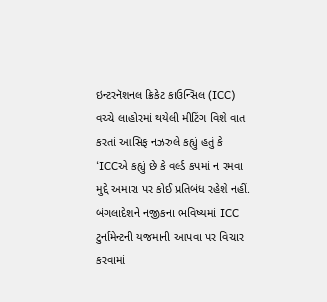ઇન્ટરનૅશનલ ક્રિકેટ કાઉન્સિલ (ICC) વચ્ચે લાહોરમાં થયેલી મીટિંગ વિશે વાત કરતાં આસિફ નઝરુલે કહ્યું હતું કે ‘ICCએ કહ્યું છે કે વર્લ્ડ કપમાં ન રમવા મુદ્દે અમારા પર કોઈ પ્રતિબંધ રહેશે નહીં. બંગલાદેશને નજીકના ભવિષ્યમાં ICC ટુર્નામેન્ટની યજમાની આપવા પર વિચાર કરવામાં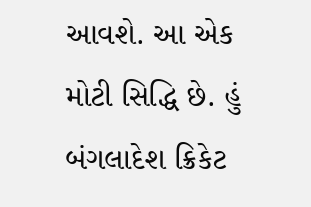આવશે. આ એક મોટી સિદ્ધિ છે. હું બંગલાદેશ ક્રિકેટ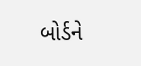બોર્ડને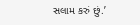સલામ કરું છું.’